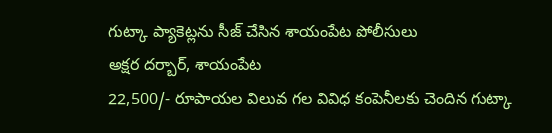గుట్కా ప్యాకెట్లను సీజ్ చేసిన శాయంపేట పోలీసులు
అక్షర దర్బార్, శాయంపేట
22,500/- రూపాయల విలువ గల వివిధ కంపెనీలకు చెందిన గుట్కా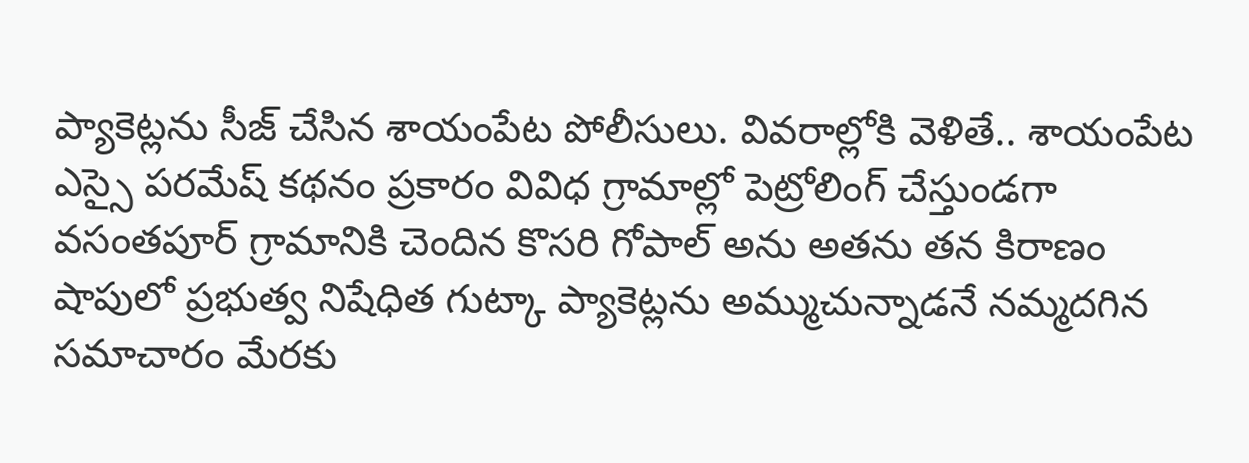ప్యాకెట్లను సీజ్ చేసిన శాయంపేట పోలీసులు. వివరాల్లోకి వెళితే.. శాయంపేట ఎస్సై పరమేష్ కథనం ప్రకారం వివిధ గ్రామాల్లో పెట్రోలింగ్ చేస్తుండగా వసంతపూర్ గ్రామానికి చెందిన కొసరి గోపాల్ అను అతను తన కిరాణం షాపులో ప్రభుత్వ నిషేధిత గుట్కా ప్యాకెట్లను అమ్ముచున్నాడనే నమ్మదగిన సమాచారం మేరకు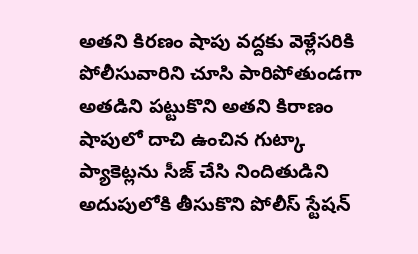అతని కిరణం షాపు వద్దకు వెళ్లేసరికి పోలీసువారిని చూసి పారిపోతుండగా అతడిని పట్టుకొని అతని కిరాణం షాపులో దాచి ఉంచిన గుట్కా ప్యాకెట్లను సీజ్ చేసి నిందితుడిని అదుపులోకి తీసుకొని పోలీస్ స్టేషన్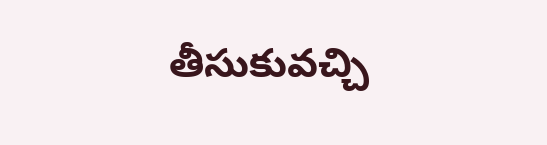తీసుకువచ్చి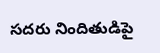సదరు నిందితుడిపై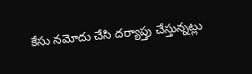కేసు నమోదు చేసి దర్యాప్తు చేస్తున్నట్లు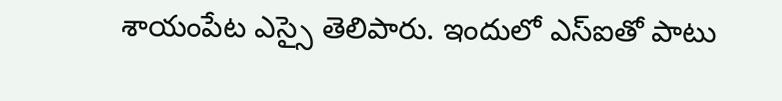శాయంపేట ఎస్సై తెలిపారు. ఇందులో ఎస్ఐతో పాటు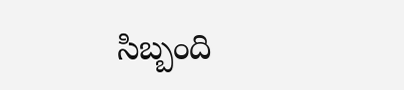సిబ్బంది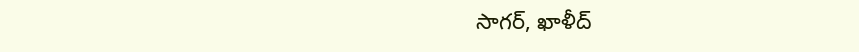సాగర్, ఖాళీద్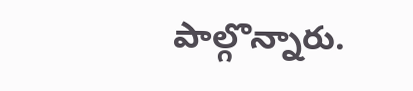పాల్గొన్నారు.